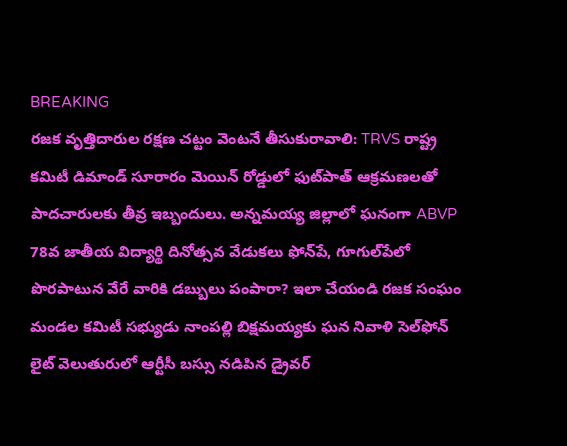BREAKING
రజక వృత్తిదారుల రక్షణ చట్టం వెంటనే తీసుకురావాలి: TRVS రాష్ట్ర కమిటీ డిమాండ్ సూరారం మెయిన్ రోడ్డులో ఫుట్‌పాత్ ఆక్రమణలతో పాదచారులకు తీవ్ర ఇబ్బందులు. అన్నమయ్య జిల్లాలో ఘనంగా ABVP 78వ జాతీయ విద్యార్థి దినోత్సవ వేడుకలు ఫోన్‌పే, గూగుల్‌పేలో పొరపాటున వేరే వారికి డబ్బులు పంపారా? ఇలా చేయండి రజక సంఘం మండల కమిటీ సభ్యుడు నాంపల్లి బిక్షమయ్యకు ఘన నివాళి సెల్‌ఫోన్ లైట్ వెలుతురులో ఆర్టీసీ బస్సు నడిపిన డ్రైవర్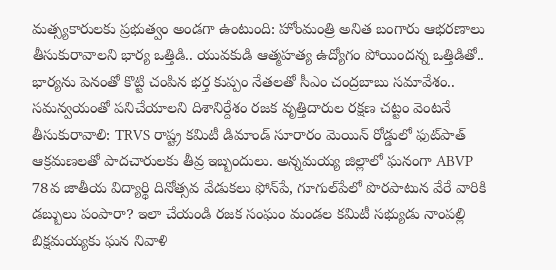మత్స్యకారులకు ప్రభుత్వం అండగా ఉంటుంది: హోంమంత్రి అనిత బంగారు ఆభరణాలు తీసుకురావాలని భార్య ఒత్తిడి.. యువకుడి ఆత్మహత్య ఉద్యోగం పోయిందన్న ఒత్తిడితో.. భార్యను పెనంతో కొట్టి చంపిన భర్త కుప్పం నేతలతో సీఎం చంద్రబాబు సమావేశం.. సమన్వయంతో పనిచేయాలని దిశానిర్దేశం రజక వృత్తిదారుల రక్షణ చట్టం వెంటనే తీసుకురావాలి: TRVS రాష్ట్ర కమిటీ డిమాండ్ సూరారం మెయిన్ రోడ్డులో ఫుట్‌పాత్ ఆక్రమణలతో పాదచారులకు తీవ్ర ఇబ్బందులు. అన్నమయ్య జిల్లాలో ఘనంగా ABVP 78వ జాతీయ విద్యార్థి దినోత్సవ వేడుకలు ఫోన్‌పే, గూగుల్‌పేలో పొరపాటున వేరే వారికి డబ్బులు పంపారా? ఇలా చేయండి రజక సంఘం మండల కమిటీ సభ్యుడు నాంపల్లి బిక్షమయ్యకు ఘన నివాళి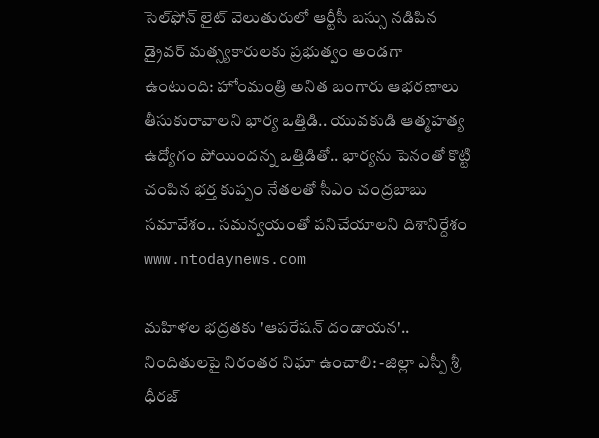సెల్‌ఫోన్ లైట్ వెలుతురులో ఆర్టీసీ బస్సు నడిపిన డ్రైవర్ మత్స్యకారులకు ప్రభుత్వం అండగా ఉంటుంది: హోంమంత్రి అనిత బంగారు ఆభరణాలు తీసుకురావాలని భార్య ఒత్తిడి.. యువకుడి ఆత్మహత్య ఉద్యోగం పోయిందన్న ఒత్తిడితో.. భార్యను పెనంతో కొట్టి చంపిన భర్త కుప్పం నేతలతో సీఎం చంద్రబాబు సమావేశం.. సమన్వయంతో పనిచేయాలని దిశానిర్దేశం
www.ntodaynews.com

మహిళల భద్రతకు 'ఆపరేషన్ దండాయన'.. నిందితులపై నిరంతర నిఘా ఉంచాలి: -జిల్లా ఎస్పీ శ్రీ ధీరజ్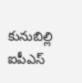కునుబిల్లి ఐపీఎస్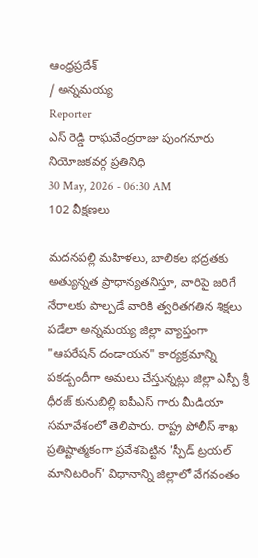ఆంధ్రప్రదేశ్
/ అన్నమయ్య
Reporter
ఎస్ రెడ్డి రాఘవేంద్రరాజు పుంగనూరు నియోజకవర్గ ప్రతినిధి
30 May, 2026 - 06:30 AM
102 వీక్షణలు

మదనపల్లి మహిళలు, బాలికల భద్రతకు అత్యున్నత ప్రాధాన్యతనిస్తూ, వారిపై జరిగే నేరాలకు పాల్పడే వారికి త్వరితగతిన శిక్షలు పడేలా అన్నమయ్య జిల్లా వ్యాప్తంగా "ఆపరేషన్ దండాయన" కార్యక్రమాన్ని పకడ్బందీగా అమలు చేస్తున్నట్లు జిల్లా ఎస్పీ శ్రీ ధీరజ్ కునుబిల్లి ఐపీఎస్ గారు మీడియా సమావేశంలో తెలిపారు. రాష్ట్ర పోలీస్ శాఖ ప్రతిష్టాత్మకంగా ప్రవేశపెట్టిన 'స్పీడ్ ట్రయల్ మానిటరింగ్' విధానాన్ని జిల్లాలో వేగవంతం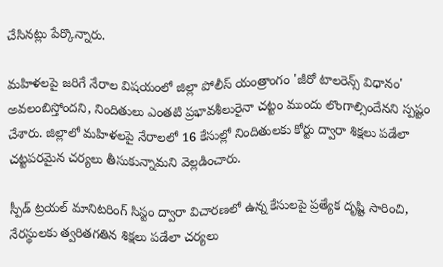చేసినట్లు పేర్కొన్నారు.

మహిళలపై జరిగే నేరాల విషయంలో జిల్లా పోలీస్ యంత్రాంగం 'జీరో టాలరెన్స్ విధానం' అవలంబిస్తోందని, నిందితులు ఎంతటి ప్రభావశీలురైనా చట్టం ముందు లొంగాల్సిందేనని స్పష్టం చేశారు. జిల్లాలో మహిళలపై నేరాలలో 16 కేసుల్లో నిందితులకు కోర్టు ద్వారా శిక్షలు పడేలా చట్టపరమైన చర్యలు తీసుకున్నామని వెల్లడించారు.

స్పీడ్ ట్రయల్ మానిటరింగ్ సిస్టం ద్వారా విచారణలో ఉన్న కేసులపై ప్రత్యేక దృష్టి సారించి, నేరస్థులకు త్వరితగతిన శిక్షలు పడేలా చర్యలు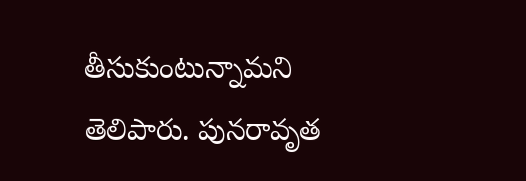తీసుకుంటున్నామని తెలిపారు. పునరావృత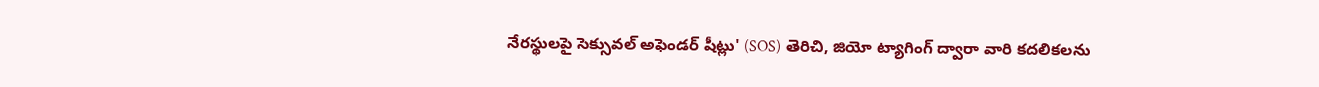నేరస్థులపై సెక్సువల్ అఫెండర్ షీట్లు' (SOS) తెరిచి, జియో ట్యాగింగ్ ద్వారా వారి కదలికలను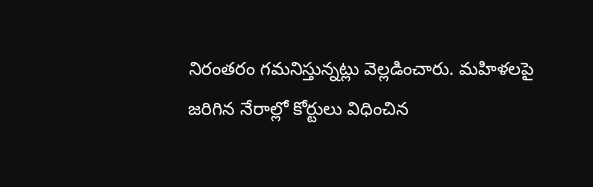నిరంతరం గమనిస్తున్నట్లు వెల్లడించారు. మహిళలపై జరిగిన నేరాల్లో కోర్టులు విధించిన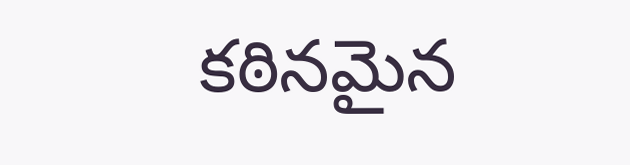కఠినమైన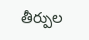తీర్పుల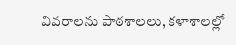వివరాలను పాఠశాలలు, కళాశాలల్లో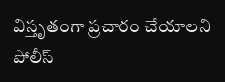విస్తృతంగా ప్రచారం చేయాలని పోలీస్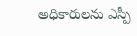అధికారులను ఎస్పీ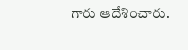గారు ఆదేశించారు.